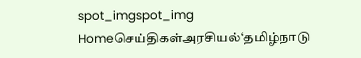spot_imgspot_img
Homeசெய்திகள்அரசியல்‘தமிழ்நாடு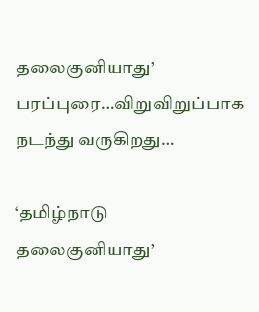தலைகுனியாது’ பரப்புரை…விறுவிறுப்பாக நடந்து வருகிறது…

‘தமிழ்நாடு தலைகுனியாது’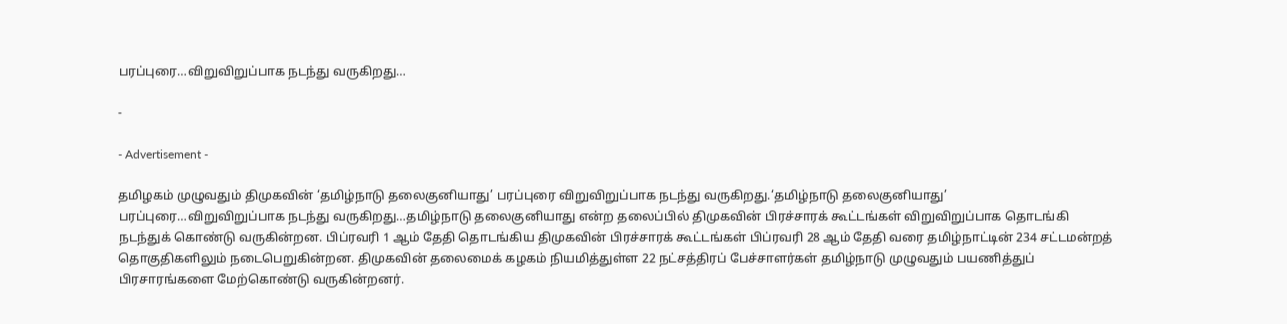பரப்புரை…விறுவிறுப்பாக நடந்து வருகிறது…

-

- Advertisement -

தமிழகம் முழுவதும் திமுகவின் ‘தமிழ்நாடு தலைகுனியாது’ பரப்புரை விறுவிறுப்பாக நடந்து வருகிறது.‘தமிழ்நாடு தலைகுனியாது’ பரப்புரை…விறுவிறுப்பாக நடந்து வருகிறது…தமிழ்நாடு தலைகுனியாது என்ற தலைப்பில் திமுகவின் பிரச்சாரக் கூட்டங்கள் விறுவிறுப்பாக தொடங்கி நடந்துக் கொண்டு வருகின்றன. பிப்ரவரி 1 ஆம் தேதி தொடங்கிய திமுகவின் பிரச்சாரக் கூட்டங்கள் பிப்ரவரி 28 ஆம் தேதி வரை தமிழ்நாட்டின் 234 சட்டமன்றத் தொகுதிகளிலும் நடைபெறுகின்றன. திமுகவின் தலைமைக் கழகம் நியமித்துள்ள 22 நட்சத்திரப் பேச்சாளர்கள் தமிழ்நாடு முழுவதும் பயணித்துப் பிரசாரங்களை மேற்கொண்டு வருகின்றனர்.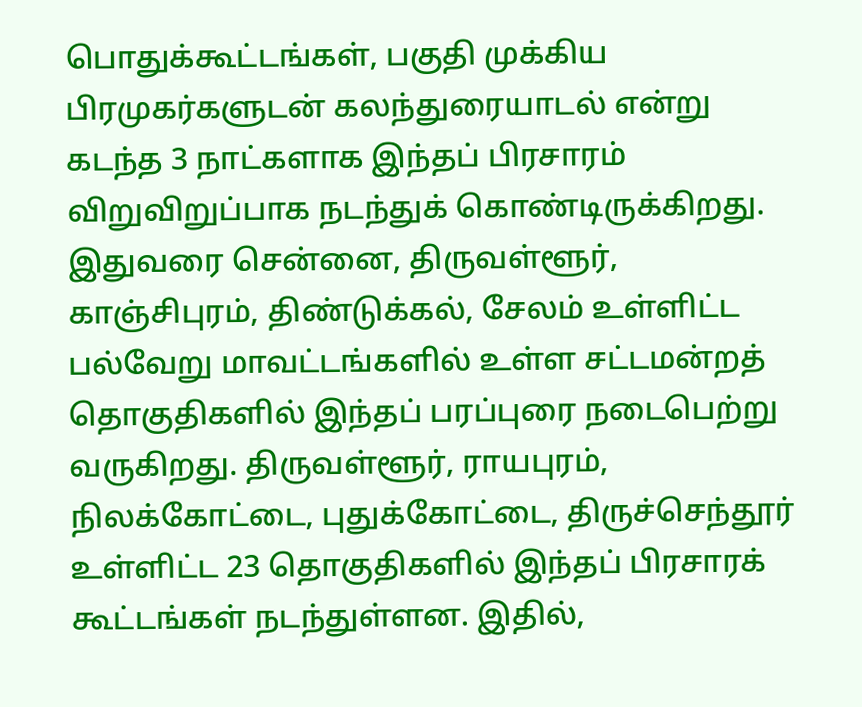பொதுக்கூட்டங்கள், பகுதி முக்கிய பிரமுகர்களுடன் கலந்துரையாடல் என்று கடந்த 3 நாட்களாக இந்தப் பிரசாரம் விறுவிறுப்பாக நடந்துக் கொண்டிருக்கிறது. இதுவரை சென்னை, திருவள்ளூர், காஞ்சிபுரம், திண்டுக்கல், சேலம் உள்ளிட்ட பல்வேறு மாவட்டங்களில் உள்ள சட்டமன்றத் தொகுதிகளில் இந்தப் பரப்புரை நடைபெற்று வருகிறது. திருவள்ளூர், ராயபுரம், நிலக்கோட்டை, புதுக்கோட்டை, திருச்செந்தூர் உள்ளிட்ட 23 தொகுதிகளில் இந்தப் பிரசாரக் கூட்டங்கள் நடந்துள்ளன. இதில்,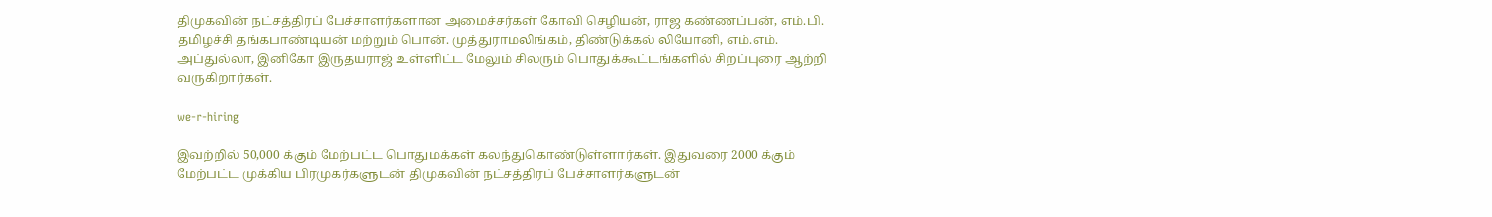திமுகவின் நட்சத்திரப் பேச்சாளர்களான அமைச்சர்கள் கோவி செழியன், ராஜ கண்ணப்பன், எம்.பி. தமிழச்சி தங்கபாண்டியன் மற்றும் பொன். முத்துராமலிங்கம், திண்டுக்கல் லியோனி, எம்.எம். அப்துல்லா, இனிகோ இருதயராஜ் உள்ளிட்ட மேலும் சிலரும் பொதுக்கூட்டங்களில் சிறப்புரை ஆற்றி வருகிறார்கள்.

we-r-hiring

இவற்றில் 50,000 க்கும் மேற்பட்ட பொதுமக்கள் கலந்துகொண்டுள்ளார்கள். இதுவரை 2000 க்கும் மேற்பட்ட முக்கிய பிரமுகர்களுடன் திமுகவின் நட்சத்திரப் பேச்சாளர்களுடன்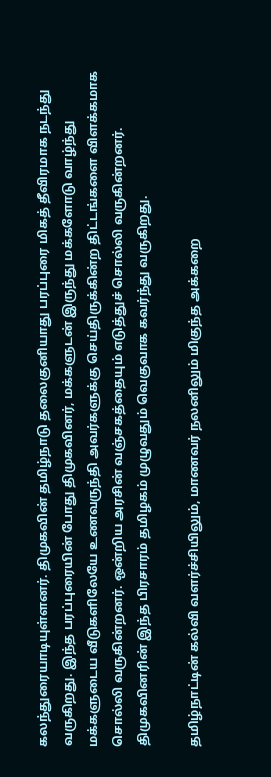கலந்துரையாடியுள்ளனர். திமுகவின் தமிழ்நாடு தலைகுனியாது பரப்புரை மிகத் தீவிரமாக நடந்து வருகிறது. இந்த பரப்புரையின் போது திமுகவினர், மக்களுடன் இருந்து மக்களோடு வாழ்ந்து மக்களுடைய வீடுகளிலேயே உணவருந்தி அவர்களுக்கு செய்திருக்கின்ற திட்டங்களை விளக்கமாக சொல்லி வருகின்றனர். ஒன்றிய அரசின் வஞ்சகத்தையும் எடுத்துச் சொல்லி வருகின்றனர். திமுகவினரின் இந்த பிரசாரம் தமிழகம் முழுவதும் வெகுவாக கவர்ந்து வருகிறது.

தமிழ்நாட்டின் கல்வி வளர்ச்சியிலும், மாணவர் நலனிலும் மிகுந்த அக்கறை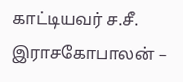காட்டியவர்‌ ச.சீ. இராசகோபாலன் –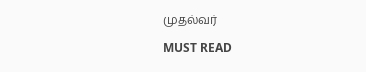முதல்வர்

MUST READ